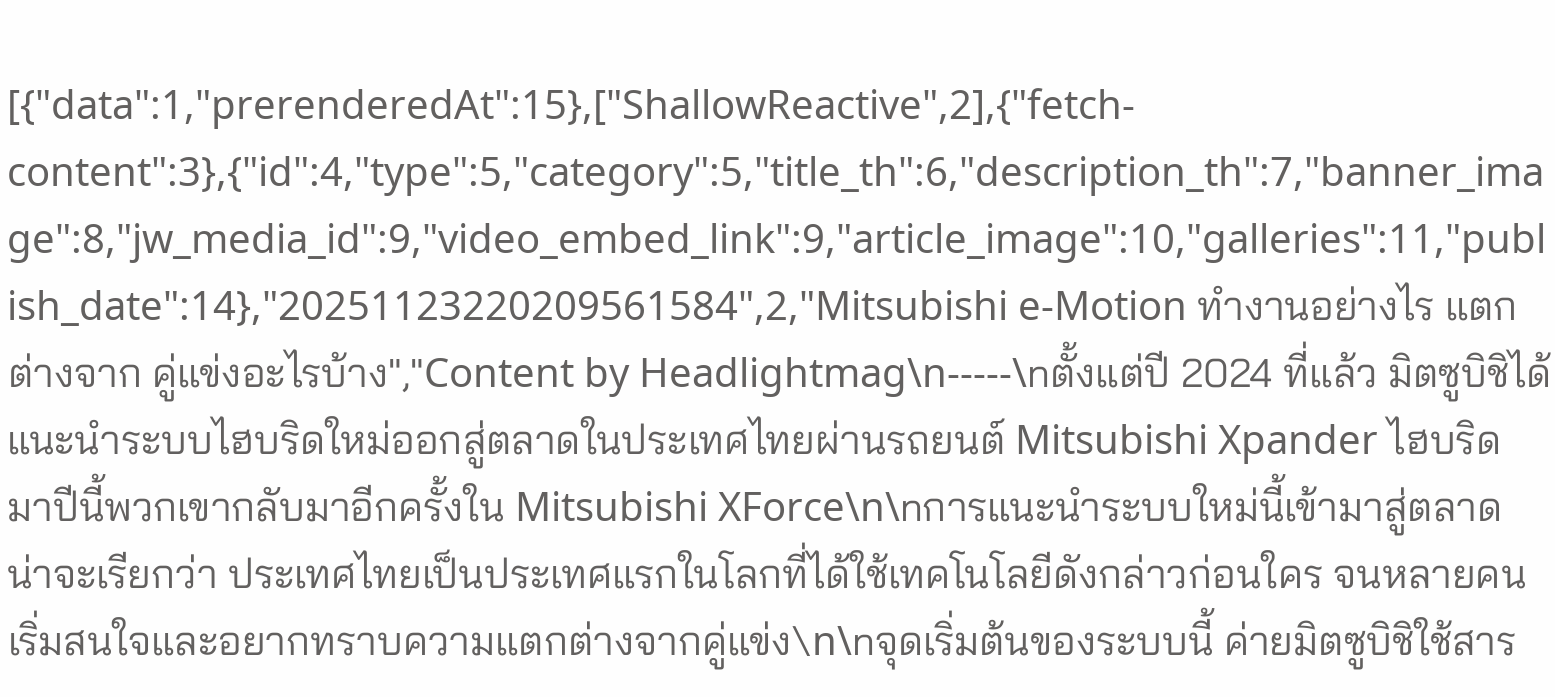[{"data":1,"prerenderedAt":15},["ShallowReactive",2],{"fetch-content":3},{"id":4,"type":5,"category":5,"title_th":6,"description_th":7,"banner_image":8,"jw_media_id":9,"video_embed_link":9,"article_image":10,"galleries":11,"publish_date":14},"20251123220209561584",2,"Mitsubishi e-Motion ทำงานอย่างไร แตกต่างจาก คู่แข่งอะไรบ้าง","Content by Headlightmag\n-----\nตั้งแต่ปี 2024 ที่แล้ว มิตซูบิชิได้แนะนำระบบไฮบริดใหม่ออกสู่ตลาดในประเทศไทยผ่านรถยนต์ Mitsubishi Xpander ไฮบริด มาปีนี้พวกเขากลับมาอีกครั้งใน Mitsubishi XForce\n\nการแนะนำระบบใหม่นี้เข้ามาสู่ตลาด น่าจะเรียกว่า ประเทศไทยเป็นประเทศแรกในโลกที่ได้ใช้เทคโนโลยีดังกล่าวก่อนใคร จนหลายคนเริ่มสนใจและอยากทราบความแตกต่างจากคู่แข่ง\n\nจุดเริ่มต้นของระบบนี้ ค่ายมิตซูบิชิใช้สาร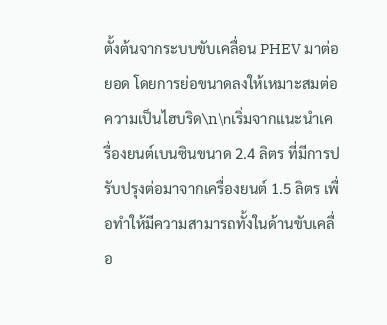ตั้งต้นจากระบบขับเคลื่อน PHEV มาต่อยอด โดยการย่อขนาดลงให้เหมาะสมต่อความเป็นไฮบริด\n\nเริ่มจากแนะนำเครื่องยนต์เบนซินขนาด 2.4 ลิตร ที่มีการปรับปรุงต่อมาจากเครื่องยนต์ 1.5 ลิตร เพื่อทำให้มีความสามารถทั้งในด้านขับเคลื่อ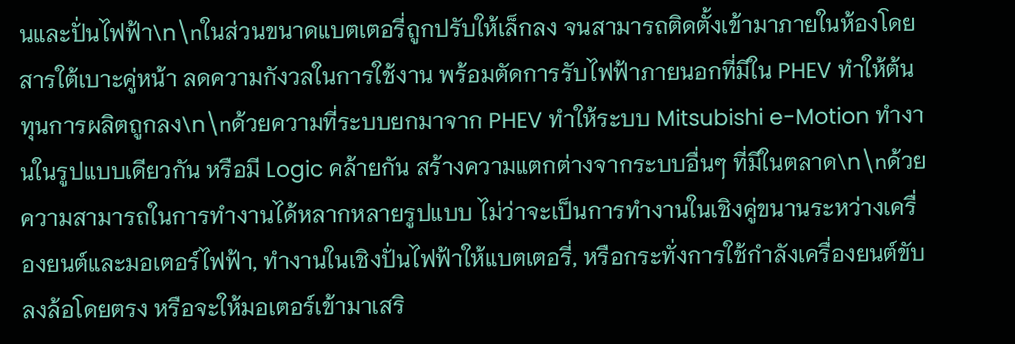นและปั่นไฟฟ้า\n\nในส่วนขนาดแบตเตอรี่ถูกปรับให้เล็กลง จนสามารถติดตั้งเข้ามาภายในห้องโดยสารใต้เบาะคู่หน้า ลดความกังวลในการใช้งาน พร้อมตัดการรับไฟฟ้าภายนอกที่มีใน PHEV ทำให้ต้นทุนการผลิตถูกลง\n\nด้วยความที่ระบบยกมาจาก PHEV ทำให้ระบบ Mitsubishi e-Motion ทำงานในรูปแบบเดียวกัน หรือมี Logic คล้ายกัน สร้างความแตกต่างจากระบบอื่นๆ ที่มีในตลาด\n\nด้วยความสามารถในการทำงานได้หลากหลายรูปแบบ ไม่ว่าจะเป็นการทำงานในเชิงคู่ขนานระหว่างเครื่องยนต์และมอเตอร์ไฟฟ้า, ทำงานในเชิงปั่นไฟฟ้าให้แบตเตอรี่, หรือกระทั่งการใช้กำลังเครื่องยนต์ขับลงล้อโดยตรง หรือจะให้มอเตอร์เข้ามาเสริ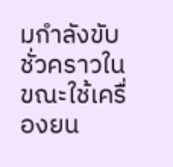มกำลังขับชั่วคราวในขณะใช้เครื่องยน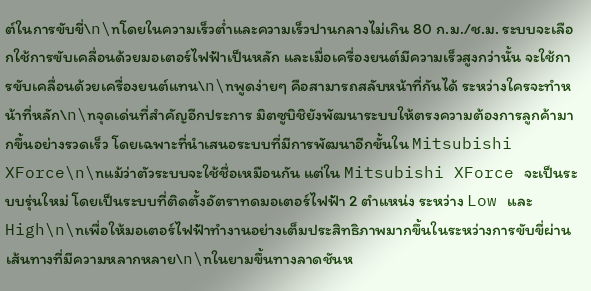ต์ในการขับขี่\n\nโดยในความเร็วต่ำและความเร็วปานกลางไม่เกิน 80 ก.ม./ช.ม. ระบบจะเลือกใช้การขับเคลื่อนด้วยมอเตอร์ไฟฟ้าเป็นหลัก และเมื่อเครื่องยนต์มีความเร็วสูงกว่านั้น จะใช้การขับเคลื่อนด้วยเครื่องยนต์แทน\n\nพูดง่ายๆ คือสามารถสลับหน้าที่กันได้ ระหว่างใครจะทำหน้าที่หลัก\n\nจุดเด่นที่สำคัญอีกประการ มิตซูบิชิยังพัฒนาระบบให้ตรงความต้องการลูกค้ามากขึ้นอย่างรวดเร็ว โดยเฉพาะที่นำเสนอระบบที่มีการพัฒนาอีกขั้นใน Mitsubishi XForce\n\nแม้ว่าตัวระบบจะใช้ชื่อเหมือนกัน แต่ใน Mitsubishi XForce จะเป็นระบบรุ่นใหม่ โดยเป็นระบบที่ติดตั้งอัตราทดมอเตอร์ไฟฟ้า 2 ตำแหน่ง ระหว่าง Low และ High\n\nเพื่อให้มอเตอร์ไฟฟ้าทำงานอย่างเต็มประสิทธิภาพมากขึ้นในระหว่างการขับขี่ผ่านเส้นทางที่มีความหลากหลาย\n\nในยามขึ้นทางลาดชันห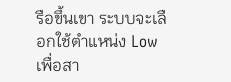รือขึ้นเขา ระบบจะเลือกใช้ตำแหน่ง Low เพื่อสา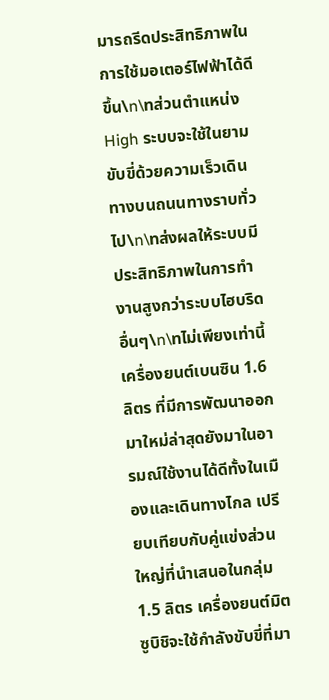มารถรีดประสิทธิภาพในการใช้มอเตอร์ไฟฟ้าได้ดีขึ้น\n\nส่วนตำแหน่ง High ระบบจะใช้ในยามขับขี่ด้วยความเร็วเดินทางบนถนนทางราบทั่วไป\n\nส่งผลให้ระบบมีประสิทธิภาพในการทำงานสูงกว่าระบบไฮบริดอื่นๆ\n\nไม่เพียงเท่านี้ เครื่องยนต์เบนซิน 1.6 ลิตร ที่มีการพัฒนาออกมาใหม่ล่าสุดยังมาในอารมณ์ใช้งานได้ดีทั้งในเมืองและเดินทางไกล เปรียบเทียบกับคู่แข่งส่วนใหญ่ที่นำเสนอในกลุ่ม 1.5 ลิตร เครื่องยนต์มิตซูบิชิจะใช้กำลังขับขี่ที่มา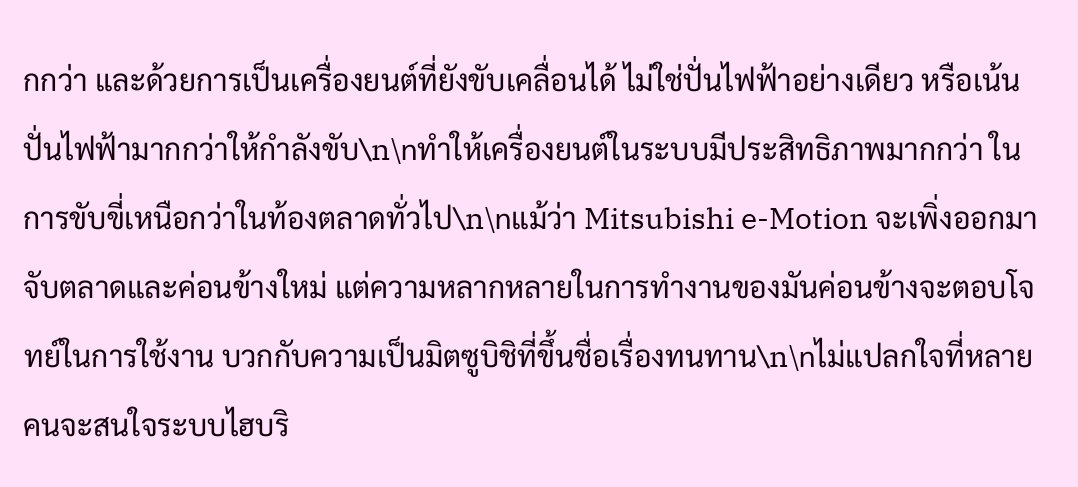กกว่า และด้วยการเป็นเครื่องยนต์ที่ยังขับเคลื่อนได้ ไม่ใช่ปั่นไฟฟ้าอย่างเดียว หรือเน้นปั่นไฟฟ้ามากกว่าให้กำลังขับ\n\nทำให้เครื่องยนต์ในระบบมีประสิทธิภาพมากกว่า ในการขับขี่เหนือกว่าในท้องตลาดทั่วไป\n\nแม้ว่า Mitsubishi e-Motion จะเพิ่งออกมาจับตลาดและค่อนข้างใหม่ แต่ความหลากหลายในการทำงานของมันค่อนข้างจะตอบโจทย์ในการใช้งาน บวกกับความเป็นมิตซูบิชิที่ขึ้นชื่อเรื่องทนทาน\n\nไม่แปลกใจที่หลายคนจะสนใจระบบไฮบริ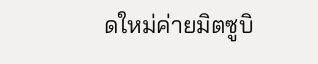ดใหม่ค่ายมิตซูบิ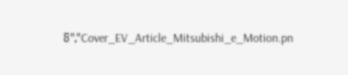ชิ","Cover_EV_Article_Mitsubishi_e_Motion.pn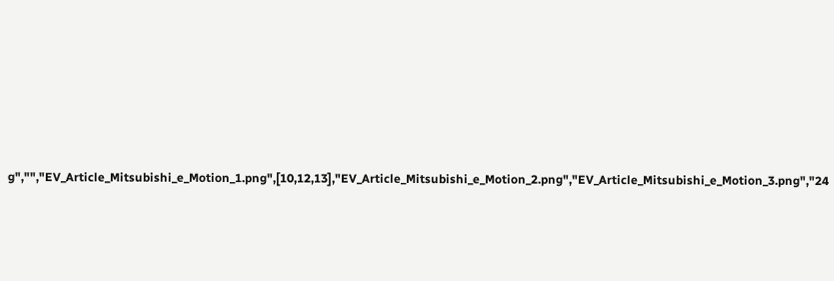g","","EV_Article_Mitsubishi_e_Motion_1.png",[10,12,13],"EV_Article_Mitsubishi_e_Motion_2.png","EV_Article_Mitsubishi_e_Motion_3.png","24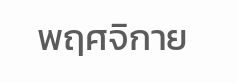พฤศจิกาย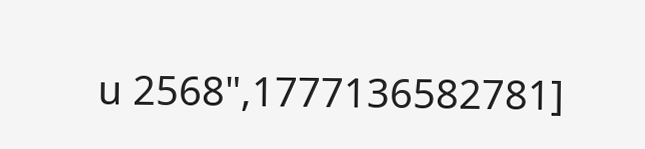น 2568",1777136582781]